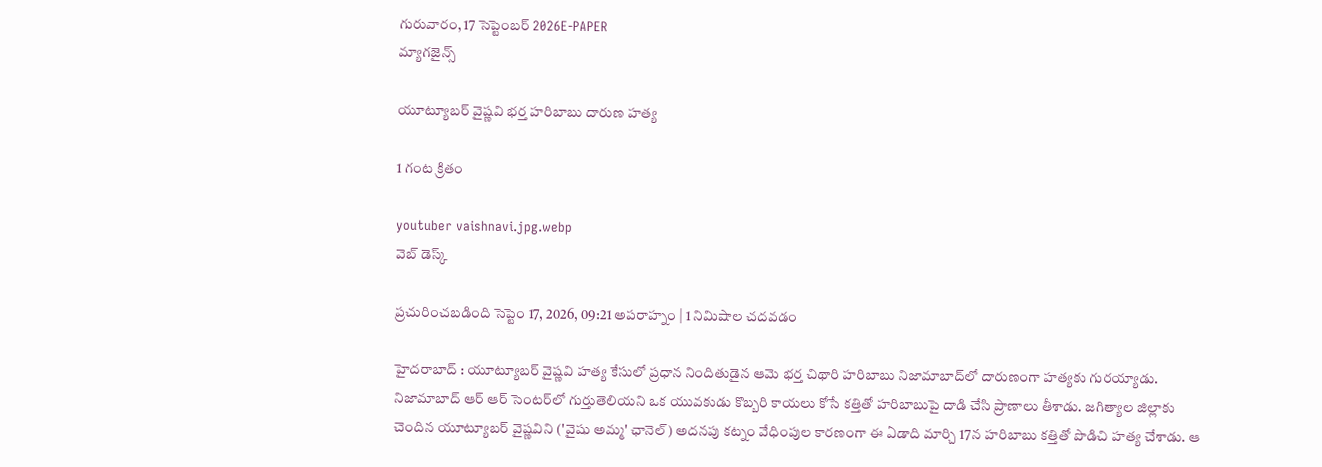గురువారం, 17 సెప్టెంబర్ 2026E-PAPER
మ్యాగజైన్స్

యూట్యూబర్ వైష్ణవి భర్త హరిబాబు దారుణ హత్య

1 గంట క్రితం

youtuber vaishnavi.jpg.webp
వెబ్ డెస్క్

ప్రచురించబడింది సెప్టెం 17, 2026, 09:21 అపరాహ్నం | 1 నిమిషాల చదవడం

హైదరాబాద్‌ : యూట్యూబర్ వైష్ణవి హత్య కేసులో ప్రధాన నిందితుడైన ఆమె భర్త చిథారి హరిబాబు నిజామాబాద్‌లో దారుణంగా హత్యకు గురయ్యాడు. నిజామాబాద్ ఆర్‌ ఆర్‌ సెంటర్‌లో గుర్తుతెలియని ఒక యువకుడు కొబ్బరి కాయలు కోసే కత్తితో హరిబాబుపై దాడి చేసి ప్రాణాలు తీశాడు. జగిత్యాల జిల్లాకు చెందిన యూట్యూబర్ వైష్ణవిని ('వైషు అమ్మ' ఛానెల్) అదనపు కట్నం వేధింపుల కారణంగా ఈ ఏడాది మార్చి 17న హరిబాబు కత్తితో పొడిచి హత్య చేశాడు. ఆ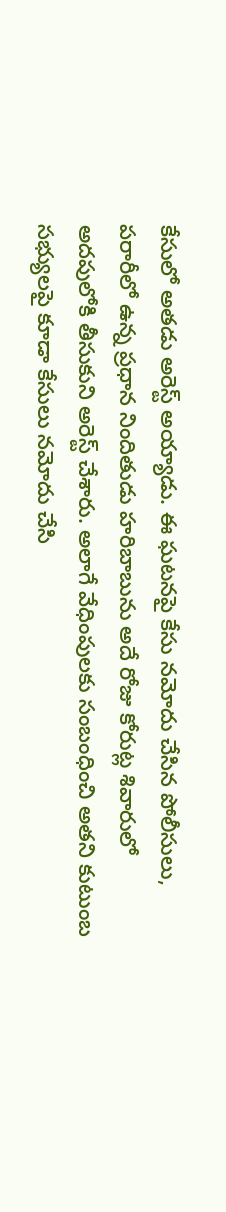కేసులో అతడు అరెస్ట్ అయ్యాడు. ఈ ఘటనపై కేసు నమోదు చేసిన పోలీసులు, పరారీలో ఉన్న ప్రధాన నిందితుడు హరిబాబును అదే రోజు కోరుట్ల శివారులో అదపులోకి తీసుకుని అరెస్ట్ చేశారు. అలాగే వేధింపులకు సంబంధించి అతని కుటుంబ సభ్యులపై కూడా కేసులు నమోదు చేసి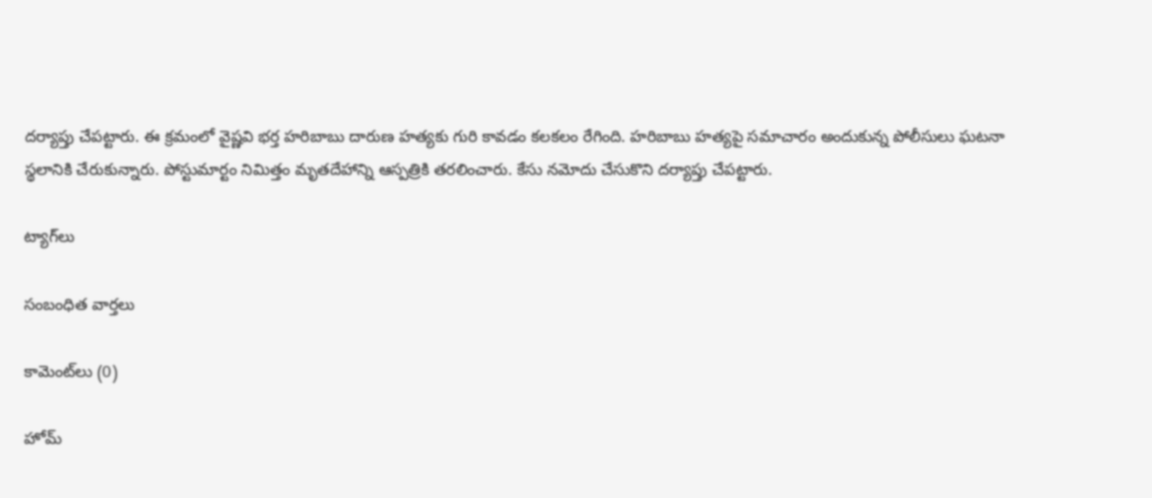దర్యాప్తు చేపట్టారు. ఈ క్రమంలో వైష్ణవి భర్త హరిబాబు దారుణ హత్యకు గురి కావడం కలకలం రేగింది. హరిబాబు హత్యపై సమాచారం అందుకున్న పోలీసులు ఘటనా స్థలానికి చేరుకున్నారు. పోస్టుమార్టం నిమిత్తం మృతదేహాన్ని ఆస్పత్రికి తరలించారు. కేసు నమోదు చేసుకొని దర్యాప్తు చేపట్టారు.

ట్యాగ్‌లు

సంబంధిత వార్తలు

కామెంట్‌లు (0)

హోమ్